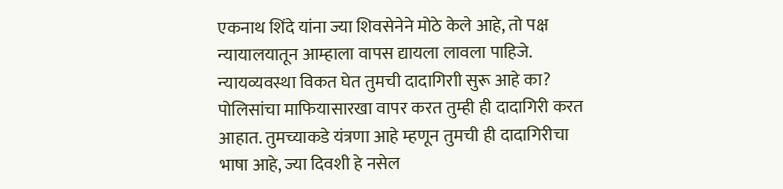एकनाथ शिंदे यांना ज्या शिवसेनेने मोठे केले आहे, तो पक्ष न्यायालयातून आम्हाला वापस द्यायला लावला पाहिजे. न्यायव्यवस्था विकत घेत तुमची दादागिराी सुरू आहे का? पोलिसांचा माफियासारखा वापर करत तुम्ही ही दादागिरी करत आहात. तुमच्याकडे यंत्रणा आहे म्हणून तुमची ही दादागिरीचा भाषा आहे, ज्या दिवशी हे नसेल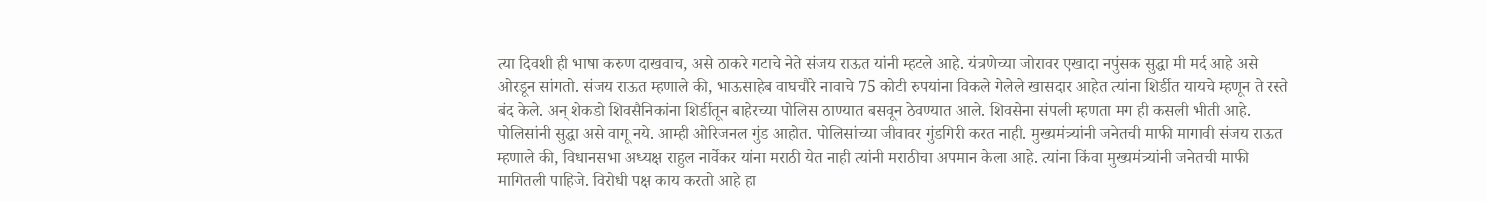त्या दिवशी ही भाषा करुण दाखवाच, असे ठाकरे गटाचे नेते संजय राऊत यांनी म्हटले आहे. यंत्रणेच्या जोरावर एखादा नपुंसक सुद्धा मी मर्द आहे असे ओरडून सांगतो. संजय राऊत म्हणाले की, भाऊसाहेब वाघचौरे नावाचे 75 कोटी रुपयांना विकले गेलेले खासदार आहेत त्यांना शिर्डीत यायचे म्हणून ते रस्ते बंद केले. अन् शेकडो शिवसैनिकांना शिर्डीतून बाहेरच्या पोलिस ठाण्यात बसवून ठेवण्यात आले. शिवसेना संपली म्हणता मग ही कसली भीती आहे. पोलिसांनी सुद्धा असे वागू नये. आम्ही ओरिजनल गुंड आहोत. पोलिसांच्या जीवावर गुंडगिरी करत नाही. मुख्यमंत्र्यांनी जनेतची माफी मागावी संजय राऊत म्हणाले की, विधानसभा अध्यक्ष राहुल नार्वेकर यांना मराठी येत नाही त्यांनी मराठीचा अपमान केला आहे. त्यांना किंवा मुख्यमंत्र्यांनी जनेतची माफी मागितली पाहिजे. विरोधी पक्ष काय करतो आहे हा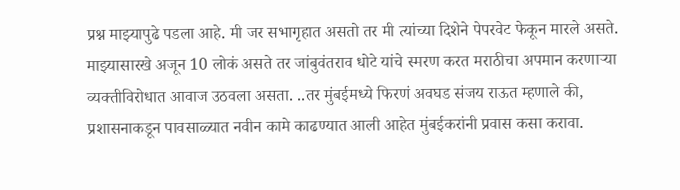प्रश्न माझ्यापुढे पडला आहे. मी जर सभागृहात असतो तर मी त्यांच्या दिशेने पेपरवेट फेकून मारले असते. माझ्यासारखे अजून 10 लोकं असते तर जांबुवंतराव धोटे यांचे स्मरण करत मराठीचा अपमान करणाऱ्या व्यक्तीविरोधात आवाज उठवला असता. ..तर मुंबईमध्ये फिरणं अवघड संजय राऊत म्हणाले की, प्रशासनाकडून पावसाळ्यात नवीन कामे काढण्यात आली आहेत मुंबईकरांनी प्रवास कसा करावा.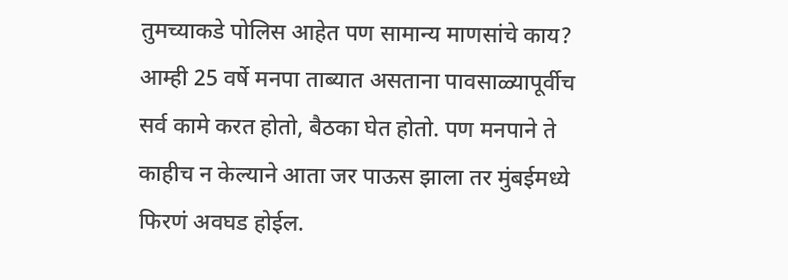तुमच्याकडे पोलिस आहेत पण सामान्य माणसांचे काय? आम्ही 25 वर्षे मनपा ताब्यात असताना पावसाळ्यापूर्वीच सर्व कामे करत होतो, बैठका घेत होतो. पण मनपाने ते काहीच न केल्याने आता जर पाऊस झाला तर मुंबईमध्ये फिरणं अवघड होईल.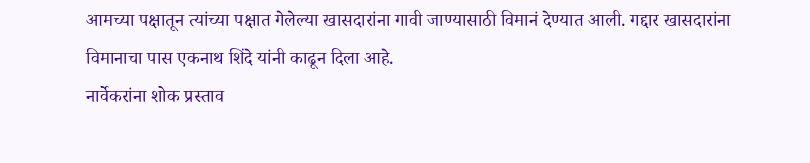आमच्या पक्षातून त्यांच्या पक्षात गेलेल्या खासदारांना गावी जाण्यासाठी विमानं देण्यात आली. गद्दार खासदारांना विमानाचा पास एकनाथ शिंदे यांनी काढून दिला आहे.
नार्वेकरांना शोक प्रस्ताव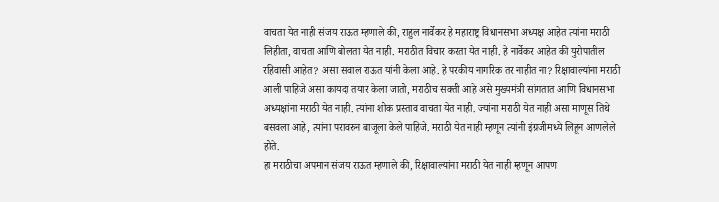वाचता येत नाही संजय राऊत म्हणाले की, राहुल नार्वेकर हे महाराष्ट्र विधानसभा अध्यक्ष आहेत त्यांना मराठी लिहीता, वाचता आणि बोलता येत नाही. मराठीत विचार करता येत नाही. हे नार्वेकर आहेत की युरोपातील रहिवासी आहेत? असा सवाल राऊत यांनी केला आहे. हे परकीय नागरिक तर नाहीत ना? रिक्षावाल्यांना मराठी आली पाहिजे असा कायदा तयार केला जातो, मराठीच सक्ती आहे असे मुख्यमंत्री सांगतात आणि विधानसभा अध्यक्षांना मराठी येत नाही. त्यांना शोक प्रस्ताव वाचता येत नाही. ज्यांना मराठी येत नाही असा माणूस तिथे बसवला आहे, त्यांना परावरुन बाजूला केले पाहिजे. मराठी येत नाही म्हणून त्यांनी इंग्रजीमध्ये लिहून आणलेले होते.
हा मराठीचा अपमान संजय राऊत म्हणाले की, रिक्षावाल्यांना मराठी येत नाही म्हणून आपण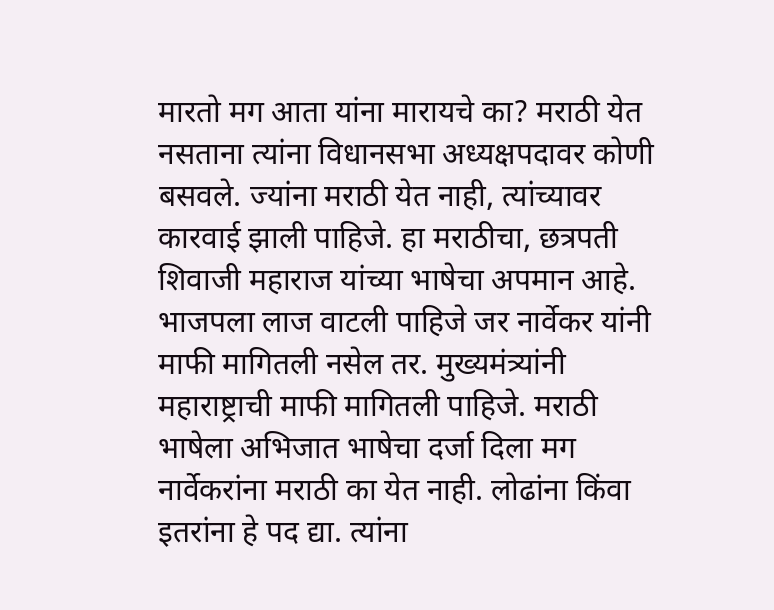मारतो मग आता यांना मारायचे का? मराठी येत नसताना त्यांना विधानसभा अध्यक्षपदावर कोणी बसवले. ज्यांना मराठी येत नाही, त्यांच्यावर कारवाई झाली पाहिजे. हा मराठीचा, छत्रपती शिवाजी महाराज यांच्या भाषेचा अपमान आहे. भाजपला लाज वाटली पाहिजे जर नार्वेकर यांनी माफी मागितली नसेल तर. मुख्यमंत्र्यांनी महाराष्ट्राची माफी मागितली पाहिजे. मराठी भाषेला अभिजात भाषेचा दर्जा दिला मग नार्वेकरांना मराठी का येत नाही. लोढांना किंवा इतरांना हे पद द्या. त्यांना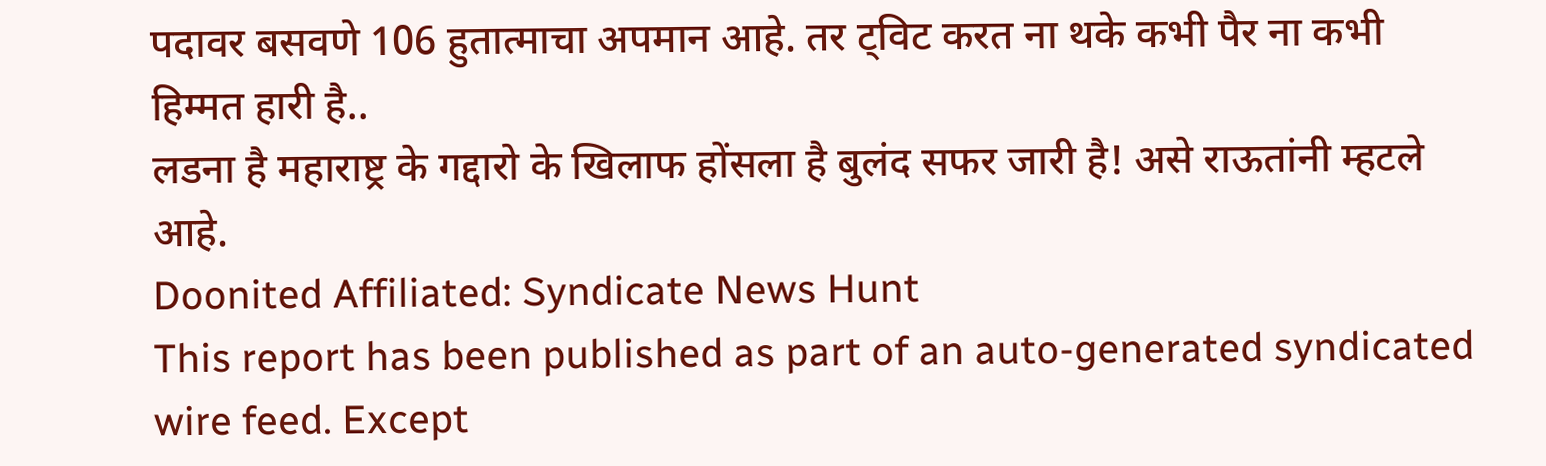पदावर बसवणे 106 हुतात्माचा अपमान आहे. तर ट्विट करत ना थके कभी पैर ना कभी हिम्मत हारी है..
लडना है महाराष्ट्र के गद्दारो के खिलाफ होंसला है बुलंद सफर जारी है! असे राऊतांनी म्हटले आहे.
Doonited Affiliated: Syndicate News Hunt
This report has been published as part of an auto-generated syndicated wire feed. Except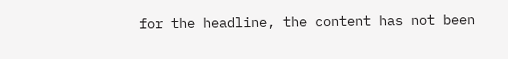for the headline, the content has not been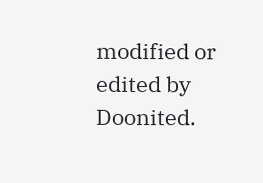modified or edited by Doonited.